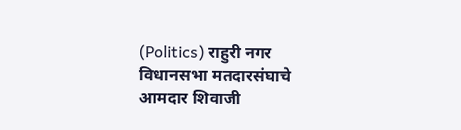(Politics) राहुरी नगर विधानसभा मतदारसंघाचे आमदार शिवाजी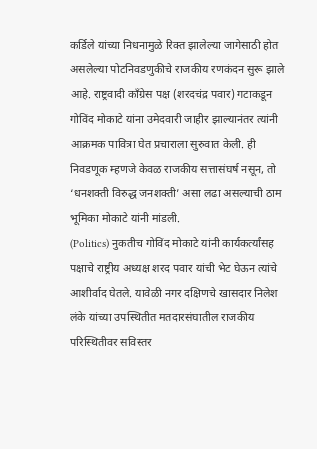कर्डिले यांच्या निधनामुळे रिक्त झालेल्या जागेसाठी होत असलेल्या पोटनिवडणुकीचे राजकीय रणकंदन सुरू झाले आहे. राष्ट्रवादी काँग्रेस पक्ष (शरदचंद्र पवार) गटाकडून गोविंद मोकाटे यांना उमेदवारी जाहीर झाल्यानंतर त्यांनी आक्रमक पावित्रा घेत प्रचाराला सुरुवात केली. ही निवडणूक म्हणजे केवळ राजकीय सत्तासंघर्ष नसून, तो ‘धनशक्ती विरुद्ध जनशक्ती’ असा लढा असल्याची ठाम भूमिका मोकाटे यांनी मांडली.
(Politics) नुकतीच गोविंद मोकाटे यांनी कार्यकर्त्यांसह पक्षाचे राष्ट्रीय अध्यक्ष शरद पवार यांची भेट घेऊन त्यांचे आशीर्वाद घेतले. यावेळी नगर दक्षिणचे खासदार निलेश लंके यांच्या उपस्थितीत मतदारसंघातील राजकीय परिस्थितीवर सविस्तर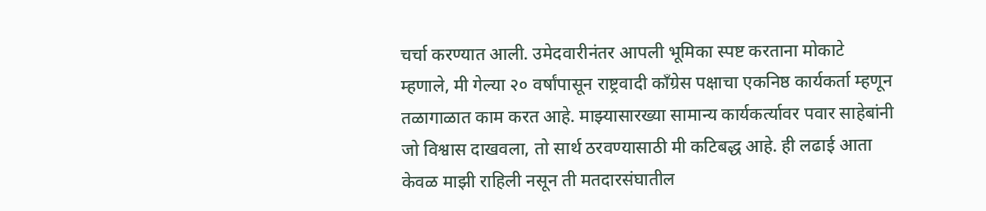चर्चा करण्यात आली. उमेदवारीनंतर आपली भूमिका स्पष्ट करताना मोकाटे म्हणाले, मी गेल्या २० वर्षांपासून राष्ट्रवादी काँग्रेस पक्षाचा एकनिष्ठ कार्यकर्ता म्हणून तळागाळात काम करत आहे. माझ्यासारख्या सामान्य कार्यकर्त्यावर पवार साहेबांनी जो विश्वास दाखवला, तो सार्थ ठरवण्यासाठी मी कटिबद्ध आहे. ही लढाई आता केवळ माझी राहिली नसून ती मतदारसंघातील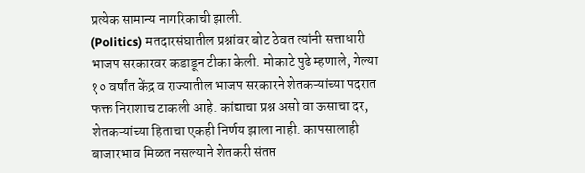प्रत्येक सामान्य नागरिकाची झाली.
(Politics) मतदारसंघातील प्रश्नांवर बोट ठेवत त्यांनी सत्ताधारी भाजप सरकारवर कडाडून टीका केली. मोकाटे पुढे म्हणाले, गेल्या १० वर्षांत केंद्र व राज्यातील भाजप सरकारने शेतकऱ्यांच्या पदरात फक्त निराशाच टाकली आहे. कांद्याचा प्रश्न असो वा ऊसाचा दर, शेतकऱ्यांच्या हिताचा एकही निर्णय झाला नाही. कापसालाही बाजारभाव मिळत नसल्याने शेतकरी संतप्त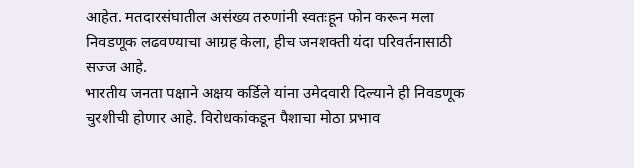आहेत. मतदारसंघातील असंख्य तरुणांनी स्वतःहून फोन करून मला निवडणूक लढवण्याचा आग्रह केला, हीच जनशक्ती यंदा परिवर्तनासाठी सज्ज आहे.
भारतीय जनता पक्षाने अक्षय कर्डिले यांना उमेदवारी दिल्याने ही निवडणूक चुरशीची होणार आहे. विरोधकांकडून पैशाचा मोठा प्रभाव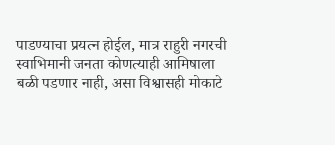पाडण्याचा प्रयत्न होईल, मात्र राहुरी नगरची स्वाभिमानी जनता कोणत्याही आमिषाला बळी पडणार नाही, असा विश्वासही मोकाटे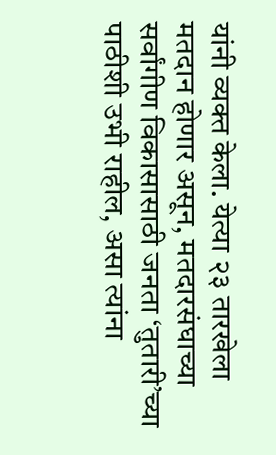यांनी व्यक्त केला. येत्या २३ तारखेला मतदान होणार असून, मतदारसंघाच्या सर्वांगीण विकासासाठी जनता ‘तुतारी’च्या पाठीशी उभी राहील, असा त्यांना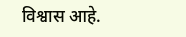विश्वास आहे.